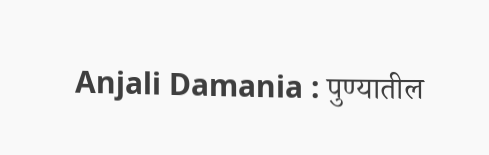Anjali Damania : पुण्यातील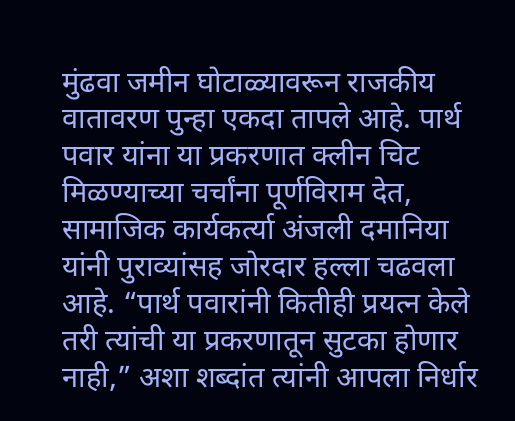मुंढवा जमीन घोटाळ्यावरून राजकीय वातावरण पुन्हा एकदा तापले आहे. पार्थ पवार यांना या प्रकरणात क्लीन चिट मिळण्याच्या चर्चांना पूर्णविराम देत, सामाजिक कार्यकर्त्या अंजली दमानिया यांनी पुराव्यांसह जोरदार हल्ला चढवला आहे. “पार्थ पवारांनी कितीही प्रयत्न केले तरी त्यांची या प्रकरणातून सुटका होणार नाही,” अशा शब्दांत त्यांनी आपला निर्धार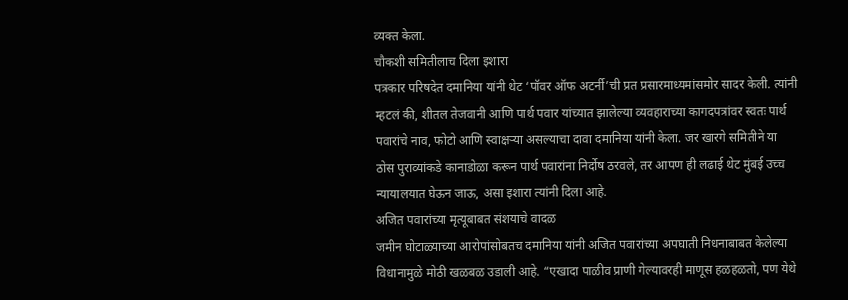व्यक्त केला.
चौकशी समितीलाच दिला इशारा
पत्रकार परिषदेत दमानिया यांनी थेट ‘पॉवर ऑफ अटर्नी’ची प्रत प्रसारमाध्यमांसमोर सादर केली. त्यांनी म्हटलं की, शीतल तेजवानी आणि पार्थ पवार यांच्यात झालेल्या व्यवहाराच्या कागदपत्रांवर स्वतः पार्थ पवारांचे नाव, फोटो आणि स्वाक्षऱ्या असल्याचा दावा दमानिया यांनी केला. जर खारगे समितीने या ठोस पुराव्यांकडे कानाडोळा करून पार्थ पवारांना निर्दोष ठरवले, तर आपण ही लढाई थेट मुंबई उच्च न्यायालयात घेऊन जाऊ, असा इशारा त्यांनी दिला आहे.
अजित पवारांच्या मृत्यूबाबत संशयाचे वादळ
जमीन घोटाळ्याच्या आरोपांसोबतच दमानिया यांनी अजित पवारांच्या अपघाती निधनाबाबत केलेल्या विधानामुळे मोठी खळबळ उडाली आहे. “एखादा पाळीव प्राणी गेल्यावरही माणूस हळहळतो, पण येथे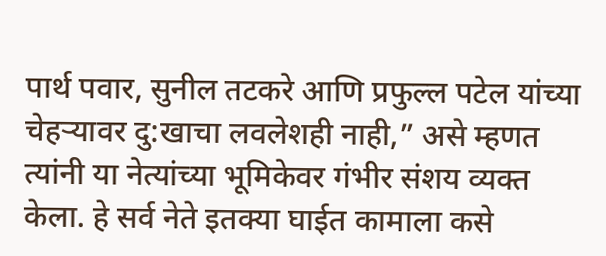पार्थ पवार, सुनील तटकरे आणि प्रफुल्ल पटेल यांच्या चेहऱ्यावर दु:खाचा लवलेशही नाही,” असे म्हणत त्यांनी या नेत्यांच्या भूमिकेवर गंभीर संशय व्यक्त केला. हे सर्व नेते इतक्या घाईत कामाला कसे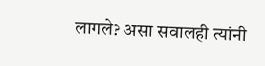लागले? असा सवालही त्यांनी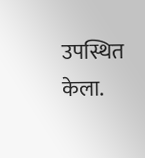उपस्थित केला.